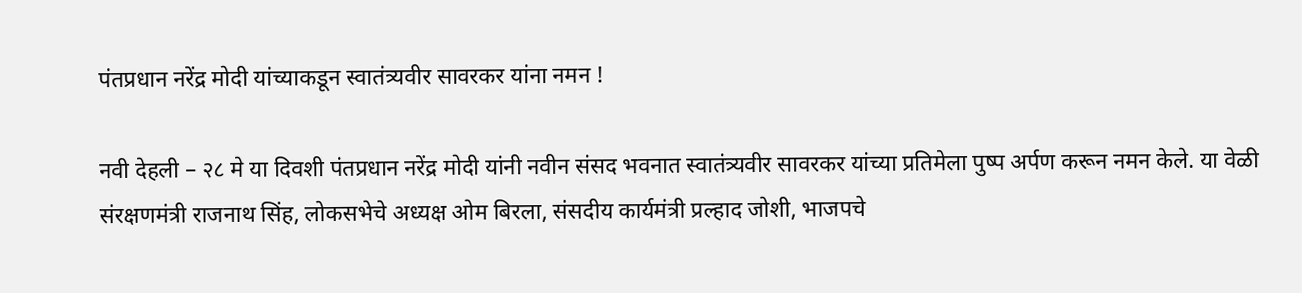पंतप्रधान नरेंद्र मोदी यांच्याकडून स्वातंत्र्यवीर सावरकर यांना नमन !

नवी देहली – २८ मे या दिवशी पंतप्रधान नरेंद्र मोदी यांनी नवीन संसद भवनात स्वातंत्र्यवीर सावरकर यांच्या प्रतिमेला पुष्प अर्पण करून नमन केले. या वेळी संरक्षणमंत्री राजनाथ सिंह, लोकसभेचे अध्यक्ष ओम बिरला, संसदीय कार्यमंत्री प्रल्हाद जोशी, भाजपचे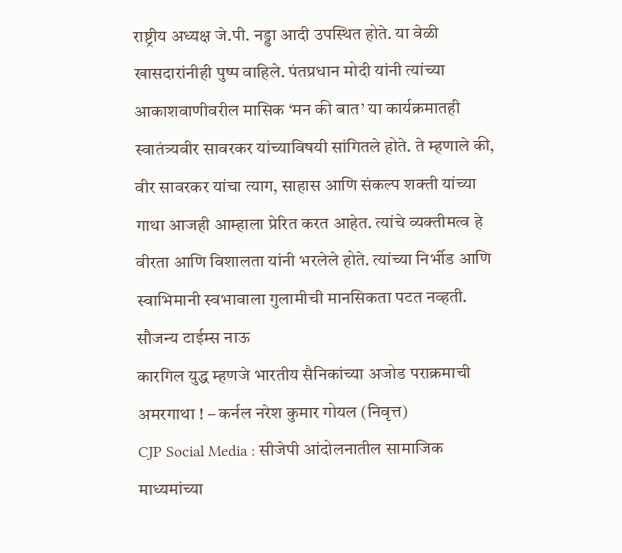राष्ट्रीय अध्यक्ष जे.पी. नड्डा आदी उपस्थित होते. या वेळी खासदारांनीही पुष्प वाहिले. पंतप्रधान मोदी यांनी त्यांच्या आकाशवाणीवरील मासिक ‘मन की बात’ या कार्यक्रमातही स्वातंत्र्यवीर सावरकर यांच्याविषयी सांगितले होते. ते म्हणाले की, वीर सावरकर यांचा त्याग, साहास आणि संकल्प शक्ती यांच्या गाथा आजही आम्हाला प्रेरित करत आहेत. त्यांचे व्यक्तीमत्व हे वीरता आणि विशालता यांनी भरलेले होते. त्यांच्या निर्भीड आणि स्वाभिमानी स्वभावाला गुलामीची मानसिकता पटत नव्हती.
सौजन्य टाईम्स नाऊ
कारगिल युद्ध म्हणजे भारतीय सैनिकांच्या अजोड पराक्रमाची अमरगाथा ! – कर्नल नरेश कुमार गोयल (निवृत्त)
CJP Social Media : सीजेपी आंदोलनातील सामाजिक माध्यमांच्या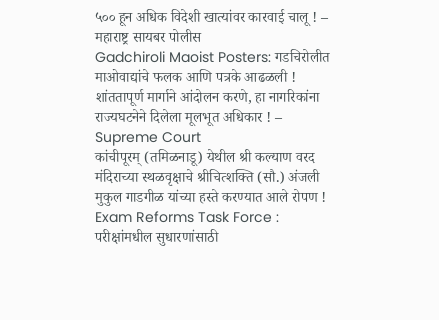५०० हून अधिक विदेशी खात्यांवर कारवाई चालू ! – महाराष्ट्र सायबर पोलीस
Gadchiroli Maoist Posters: गडचिरोलीत माओवाद्यांचे फलक आणि पत्रके आढळली !
शांततापूर्ण मार्गाने आंदोलन करणे, हा नागरिकांना राज्यघटनेने दिलेला मूलभूत अधिकार ! – Supreme Court
कांचीपूरम् (तमिळनाडू) येथील श्री कल्याण वरद मंदिराच्या स्थळवृक्षाचे श्रीचित्शक्ति (सौ.) अंजली मुकुल गाडगीळ यांच्या हस्ते करण्यात आले रोपण !
Exam Reforms Task Force : परीक्षांमधील सुधारणांसाठी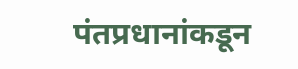पंतप्रधानांकडून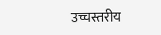उच्चस्तरीय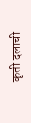कृती दलाची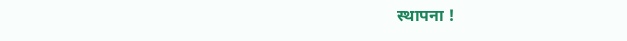स्थापना !